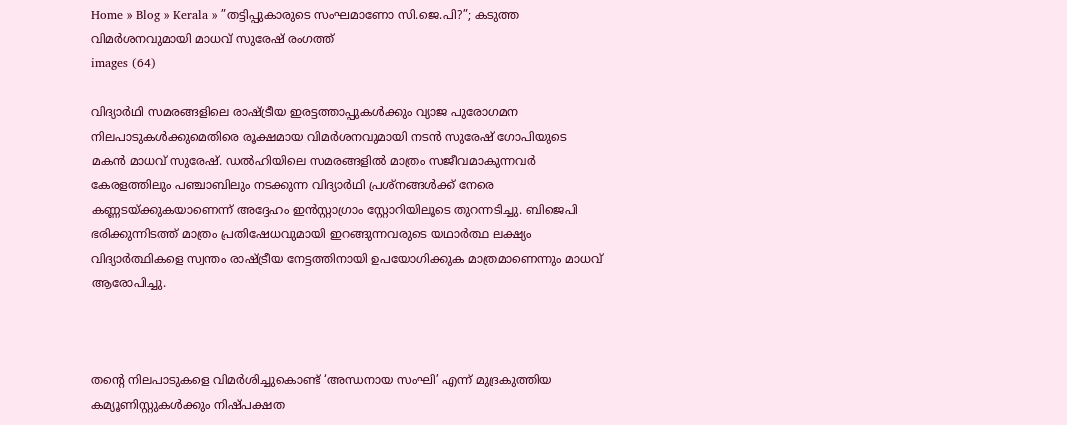Home » Blog » Kerala » ”തട്ടിപ്പുകാരുടെ സംഘമാണോ സി.ജെ.പി?”; കടുത്ത വിമർശനവുമായി മാധവ് സുരേഷ് രംഗത്ത്
images (64)

വിദ്യാർഥി സമരങ്ങളിലെ രാഷ്ട്രീയ ഇരട്ടത്താപ്പുകൾക്കും വ്യാജ പുരോഗമന നിലപാടുകൾക്കുമെതിരെ രൂക്ഷമായ വിമർശനവുമായി നടൻ സുരേഷ് ഗോപിയുടെ മകൻ മാധവ് സുരേഷ്. ഡൽഹിയിലെ സമരങ്ങളിൽ മാത്രം സജീവമാകുന്നവർ കേരളത്തിലും പഞ്ചാബിലും നടക്കുന്ന വിദ്യാർഥി പ്രശ്നങ്ങൾക്ക് നേരെ കണ്ണടയ്ക്കുകയാണെന്ന് അദ്ദേഹം ഇൻസ്റ്റാഗ്രാം സ്റ്റോറിയിലൂടെ തുറന്നടിച്ചു. ബിജെപി ഭരിക്കുന്നിടത്ത് മാത്രം പ്രതിഷേധവുമായി ഇറങ്ങുന്നവരുടെ യഥാർത്ഥ ലക്ഷ്യം വിദ്യാർത്ഥികളെ സ്വന്തം രാഷ്ട്രീയ നേട്ടത്തിനായി ഉപയോഗിക്കുക മാത്രമാണെന്നും മാധവ് ആരോപിച്ചു.



തന്റെ നിലപാടുകളെ വിമർശിച്ചുകൊണ്ട് ‘അന്ധനായ സംഘി’ എന്ന് മുദ്രകുത്തിയ കമ്യൂണിസ്റ്റുകൾക്കും നിഷ്പക്ഷത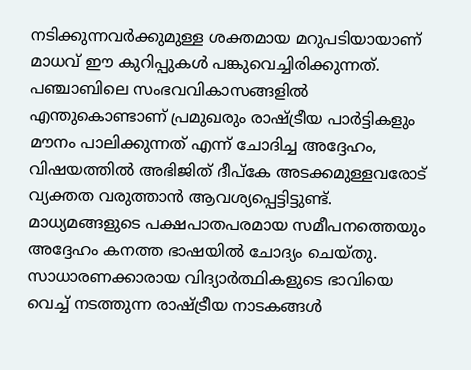നടിക്കുന്നവർക്കുമുള്ള ശക്തമായ മറുപടിയായാണ് മാധവ് ഈ കുറിപ്പുകൾ പങ്കുവെച്ചിരിക്കുന്നത്. പഞ്ചാബിലെ സംഭവവികാസങ്ങളിൽ എന്തുകൊണ്ടാണ് പ്രമുഖരും രാഷ്ട്രീയ പാർട്ടികളും മൗനം പാലിക്കുന്നത് എന്ന് ചോദിച്ച അദ്ദേഹം, വിഷയത്തിൽ അഭിജിത് ദീപ്കേ അടക്കമുള്ളവരോട് വ്യക്തത വരുത്താൻ ആവശ്യപ്പെട്ടിട്ടുണ്ട്. മാധ്യമങ്ങളുടെ പക്ഷപാതപരമായ സമീപനത്തെയും അദ്ദേഹം കനത്ത ഭാഷയിൽ ചോദ്യം ചെയ്തു. സാധാരണക്കാരായ വിദ്യാർത്ഥികളുടെ ഭാവിയെ വെച്ച് നടത്തുന്ന രാഷ്ട്രീയ നാടകങ്ങൾ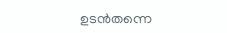ഉടൻതന്നെ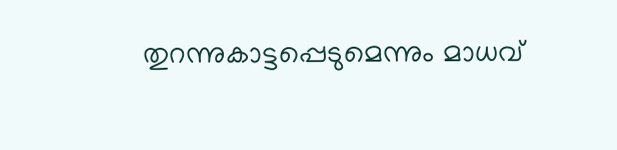തുറന്നുകാട്ടപ്പെടുമെന്നും മാധവ്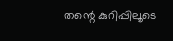തന്റെ കുറിപ്പിലൂടെ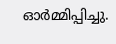ഓർമ്മിപ്പിച്ചു.